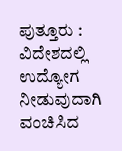ಪುತ್ತೂರು : ವಿದೇಶದಲ್ಲಿ ಉದ್ಯೋಗ ನೀಡುವುದಾಗಿ ವಂಚಿಸಿದ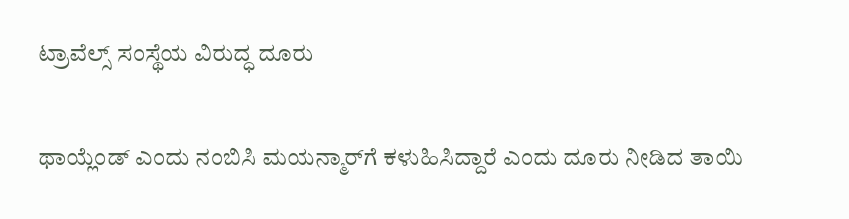ಟ್ರಾವೆಲ್ಸ್‌ ಸಂಸ್ಥೆಯ ವಿರುದ್ಧ ದೂರು

ಥಾಯ್ಲೆಂಡ್‌ ಎಂದು ನಂಬಿಸಿ ಮಯನ್ಮಾರ್‌ಗೆ ಕಳುಹಿಸಿದ್ದಾರೆ ಎಂದು ದೂರು ನೀಡಿದ ತಾಯಿ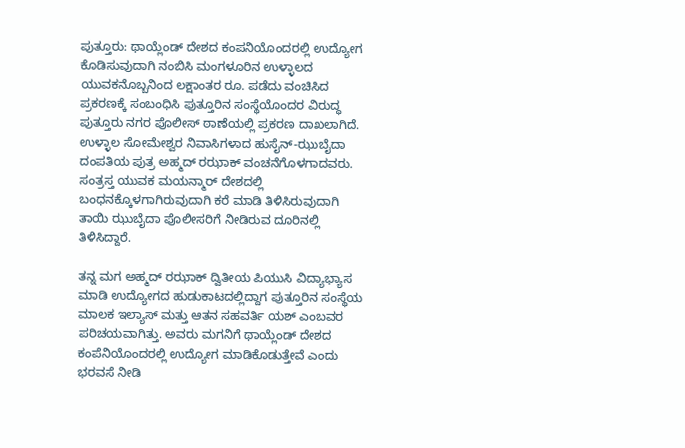ಪುತ್ತೂರು: ಥಾಯ್ಲೆಂಡ್ ದೇಶದ ಕಂಪನಿಯೊಂದರಲ್ಲಿ ಉದ್ಯೋಗ ಕೊಡಿಸುವುದಾಗಿ ನಂಬಿಸಿ ಮಂಗಳೂರಿನ ಉಳ್ಳಾಲದ ಯುವಕನೊಬ್ಬನಿಂದ ಲಕ್ಷಾಂತರ ರೂ. ಪಡೆದು ವಂಚಿಸಿದ ಪ್ರಕರಣಕ್ಕೆ ಸಂಬಂಧಿಸಿ ಪುತ್ತೂರಿನ ಸಂಸ್ಥೆಯೊಂದರ ವಿರುದ್ಧ ಪುತ್ತೂರು ನಗರ ಪೊಲೀಸ್ ಠಾಣೆಯಲ್ಲಿ ಪ್ರಕರಣ ದಾಖಲಾಗಿದೆ. ಉಳ್ಳಾಲ ಸೋಮೇಶ್ವರ ನಿವಾಸಿಗಳಾದ ಹುಸೈನ್-ಝುಬೈದಾ ದಂಪತಿಯ ಪುತ್ರ ಅಹ್ಮದ್ ರಝಾಕ್ ವಂಚನೆಗೊಳಗಾದವರು. ಸಂತ್ರಸ್ತ ಯುವಕ ಮಯನ್ಮಾರ್ ದೇಶದಲ್ಲಿ ಬಂಧನಕ್ಕೊಳಗಾಗಿರುವುದಾಗಿ ಕರೆ ಮಾಡಿ ತಿಳಿಸಿರುವುದಾಗಿ ತಾಯಿ ಝುಬೈದಾ ಪೊಲೀಸರಿಗೆ ನೀಡಿರುವ ದೂರಿನಲ್ಲಿ ತಿಳಿಸಿದ್ದಾರೆ.

ತನ್ನ ಮಗ ಅಹ್ಮದ್ ರಝಾಕ್ ದ್ವಿತೀಯ ಪಿಯುಸಿ ವಿದ್ಯಾಭ್ಯಾಸ ಮಾಡಿ ಉದ್ಯೋಗದ ಹುಡುಕಾಟದಲ್ಲಿದ್ದಾಗ ಪುತ್ತೂರಿನ ಸಂಸ್ಥೆಯ ಮಾಲಕ ಇಲ್ಯಾಸ್ ಮತ್ತು ಆತನ ಸಹವರ್ತಿ ಯಶ್ ಎಂಬವರ ಪರಿಚಯವಾಗಿತ್ತು. ಅವರು ಮಗನಿಗೆ ಥಾಯ್ಲೆಂಡ್‌ ದೇಶದ ಕಂಪೆನಿಯೊಂದರಲ್ಲಿ ಉದ್ಯೋಗ ಮಾಡಿಕೊಡುತ್ತೇವೆ ಎಂದು ಭರವಸೆ ನೀಡಿ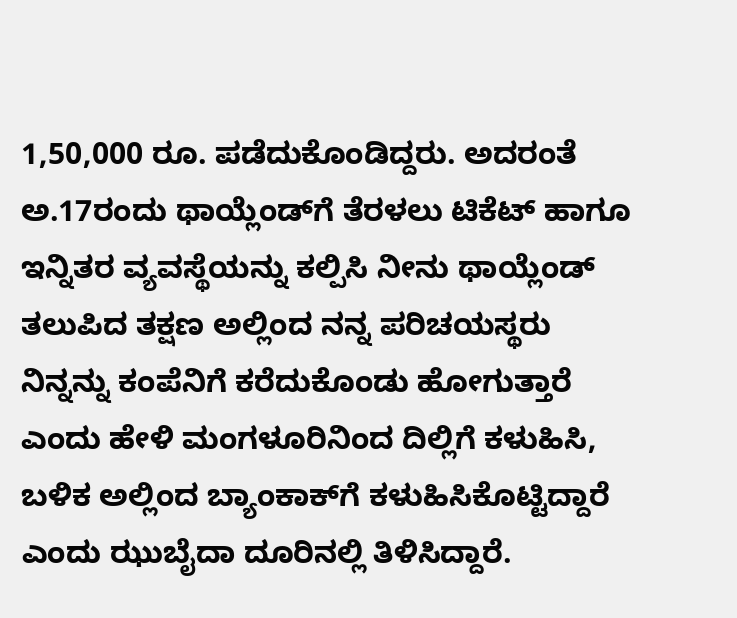1,50,000 ರೂ. ಪಡೆದುಕೊಂಡಿದ್ದರು. ಅದರಂತೆ ಅ.17ರಂದು ಥಾಯ್ಲೆಂಡ್‌ಗೆ ತೆರಳಲು ಟಿಕೆಟ್ ಹಾಗೂ ಇನ್ನಿತರ ವ್ಯವಸ್ಥೆಯನ್ನು ಕಲ್ಪಿಸಿ ನೀನು ಥಾಯ್ಲೆಂಡ್ ತಲುಪಿದ ತಕ್ಷಣ ಅಲ್ಲಿಂದ ನನ್ನ ಪರಿಚಯಸ್ಥರು ನಿನ್ನನ್ನು ಕಂಪೆನಿಗೆ ಕರೆದುಕೊಂಡು ಹೋಗುತ್ತಾರೆ ಎಂದು ಹೇಳಿ ಮಂಗಳೂರಿನಿಂದ ದಿಲ್ಲಿಗೆ ಕಳುಹಿಸಿ, ಬಳಿಕ ಅಲ್ಲಿಂದ ಬ್ಯಾಂಕಾಕ್‌ಗೆ ಕಳುಹಿಸಿಕೊಟ್ಟಿದ್ದಾರೆ ಎಂದು ಝುಬೈದಾ ದೂರಿನಲ್ಲಿ ತಿಳಿಸಿದ್ದಾರೆ.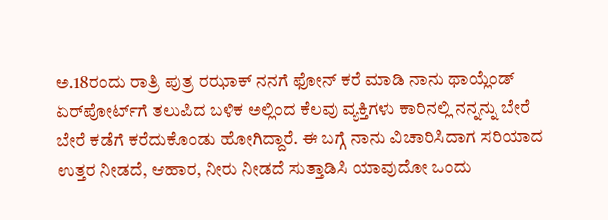ಅ.18ರಂದು ರಾತ್ರಿ ಪುತ್ರ ರಝಾಕ್ ನನಗೆ ಫೋನ್ ಕರೆ ಮಾಡಿ ನಾನು ಥಾಯ್ಲೆಂಡ್ ಏರ್‌ಪೋರ್ಟ್‌ಗೆ ತಲುಪಿದ ಬಳಿಕ ಅಲ್ಲಿಂದ ಕೆಲವು ವ್ಯಕ್ತಿಗಳು ಕಾರಿನಲ್ಲಿ ನನ್ನನ್ನು ಬೇರೆ ಬೇರೆ ಕಡೆಗೆ ಕರೆದುಕೊಂಡು ಹೋಗಿದ್ದಾರೆ. ಈ ಬಗ್ಗೆ ನಾನು ವಿಚಾರಿಸಿದಾಗ ಸರಿಯಾದ ಉತ್ತರ ನೀಡದೆ, ಆಹಾರ, ನೀರು ನೀಡದೆ ಸುತ್ತಾಡಿಸಿ ಯಾವುದೋ ಒಂದು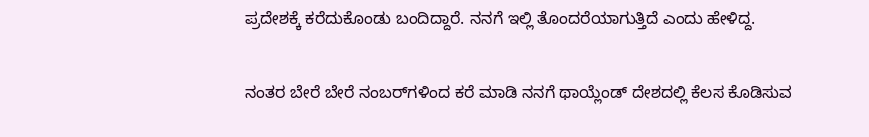ಪ್ರದೇಶಕ್ಕೆ ಕರೆದುಕೊಂಡು ಬಂದಿದ್ದಾರೆ. ನನಗೆ ಇಲ್ಲಿ ತೊಂದರೆಯಾಗುತ್ತಿದೆ ಎಂದು ಹೇಳಿದ್ದ.

ನಂತರ ಬೇರೆ ಬೇರೆ ನಂಬರ್‌ಗಳಿಂದ ಕರೆ ಮಾಡಿ ನನಗೆ ಥಾಯ್ಲೆಂಡ್ ದೇಶದಲ್ಲಿ ಕೆಲಸ ಕೊಡಿಸುವ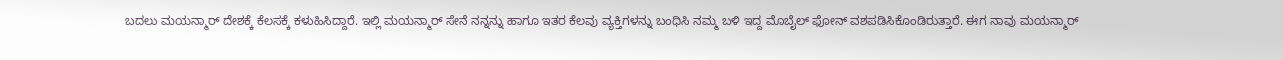ಬದಲು ಮಯನ್ಮಾರ್ ದೇಶಕ್ಕೆ ಕೆಲಸಕ್ಕೆ ಕಳುಹಿಸಿದ್ದಾರೆ. ಇಲ್ಲಿ ಮಯನ್ಮಾರ್ ಸೇನೆ ನನ್ನನ್ನು ಹಾಗೂ ಇತರ ಕೆಲವು ವ್ಯಕ್ತಿಗಳನ್ನು ಬಂಧಿಸಿ ನಮ್ಮ ಬಳಿ ಇದ್ದ ಮೊಬೈಲ್ ಫೋನ್ ವಶಪಡಿಸಿಕೊಂಡಿರುತ್ತಾರೆ. ಈಗ ನಾವು ಮಯನ್ಮಾರ್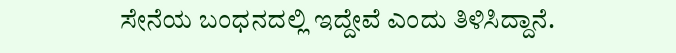ಸೇನೆಯ ಬಂಧನದಲ್ಲಿ ಇದ್ದೇವೆ ಎಂದು ತಿಳಿಸಿದ್ದಾನೆ.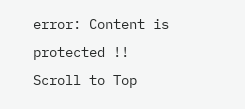error: Content is protected !!
Scroll to Top